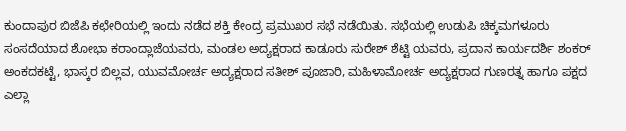ಕುಂದಾಪುರ ಬಿಜೆಪಿ ಕಛೇರಿಯಲ್ಲಿ ಇಂದು ನಡೆದ ಶಕ್ತಿ ಕೇಂದ್ರ ಪ್ರಮುಖರ ಸಭೆ ನಡೆಯಿತು. ಸಭೆಯಲ್ಲಿ ಉಡುಪಿ ಚಿಕ್ಕಮಗಳೂರು ಸಂಸದೆಯಾದ ಶೋಭಾ ಕರಾಂದ್ಲಾಜೆಯವರು, ಮಂಡಲ ಅದ್ಯಕ್ಷರಾದ ಕಾಡೂರು ಸುರೇಶ್ ಶೆಟ್ಟಿ ಯವರು, ಪ್ರದಾನ ಕಾರ್ಯದರ್ಶಿ ಶಂಕರ್ ಅಂಕದಕಟ್ಟೆ, ಭಾಸ್ಕರ ಬಿಲ್ಲವ, ಯುವಮೋರ್ಚ ಅದ್ಯಕ್ಷರಾದ ಸತೀಶ್ ಪೂಜಾರಿ, ಮಹಿಳಾಮೋರ್ಚ ಅದ್ಯಕ್ಷರಾದ ಗುಣರತ್ನ ಹಾಗೂ ಪಕ್ಷದ ಎಲ್ಲಾ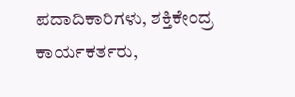ಪದಾದಿಕಾರಿಗಳು, ಶಕ್ತಿಕೇಂದ್ರ ಕಾರ್ಯಕರ್ತರು,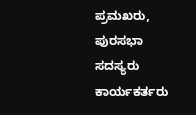ಪ್ರಮಖರು, ಪುರಸಭಾ ಸದಸ್ಯರು ಕಾರ್ಯಕರ್ತರು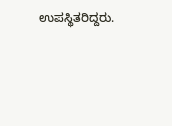ಉಪಸ್ಥಿತರಿದ್ದರು.